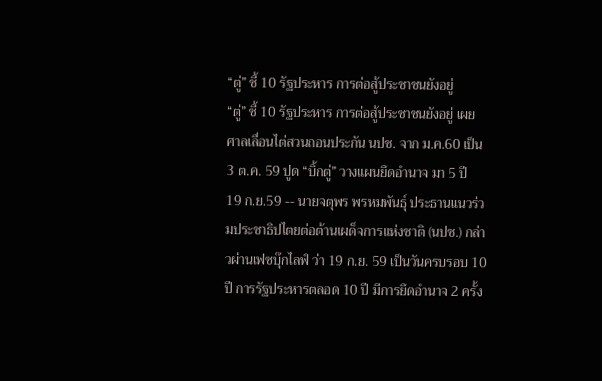“ตู่” ชี้ 10 รัฐประหาร การต่อสู้ประชาชนยังอยู่
“ตู่” ชี้ 10 รัฐประหาร การต่อสู้ประชาชนยังอยู่ เผย ศาลเลื่อนไต่สวนถอนประกัน นปช. จาก ม.ค.60 เป็น 3 ต.ค. 59 ปูด “บิ้กตู่” วางแผนยึดอำนาจ มา 5 ปี
19 ก.ย.59 -- นายจตุพร พรหมพันธุ์ ประธานแนวร่วมประชาธิปไตยต่อต้านเผด็จการแห่งชาติ (นปช.) กล่าวผ่านเฟซบุ๊กไลฟ์ ว่า 19 ก.ย. 59 เป็นวันครบรอบ 10 ปี การรัฐประหารตลอด 10 ปี มีการยึดอำนาจ 2 ครั้ง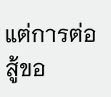แต่การต่อสู้ขอ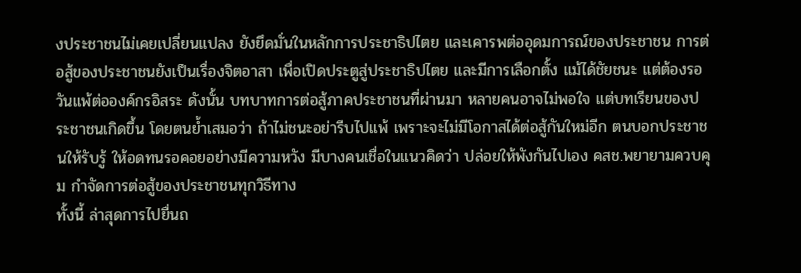งประชาชนไม่เคยเปลี่ยนแปลง ยังยึดมั่นในหลักการประชาธิปไตย และเคารพต่ออุดมการณ์ของประชาชน การต่อสู้ของประชาชนยังเป็นเรื่องจิตอาสา เพื่อเปิดประตูสู่ประชาธิปไตย และมีการเลือกตั้ง แม้ได้ชัยชนะ แต่ต้องรอวันแพ้ต่อองค์กรอิสระ ดังนั้น บทบาทการต่อสู้ภาคประชาชนที่ผ่านมา หลายคนอาจไม่พอใจ แต่บทเรียนของประชาชนเกิดขึ้น โดยตนย้ำเสมอว่า ถ้าไม่ชนะอย่ารีบไปแพ้ เพราะจะไม่มีโอกาสได้ต่อสู้กันใหม่อีก ตนบอกประชาชนให้รับรู้ ให้อดทนรอคอยอย่างมีความหวัง มีบางคนเชื่อในแนวคิดว่า ปล่อยให้พังกันไปเอง คสช.พยายามควบคุม กำจัดการต่อสู้ของประชาชนทุกวิธีทาง
ทั้งนี้ ล่าสุดการไปยื่นถ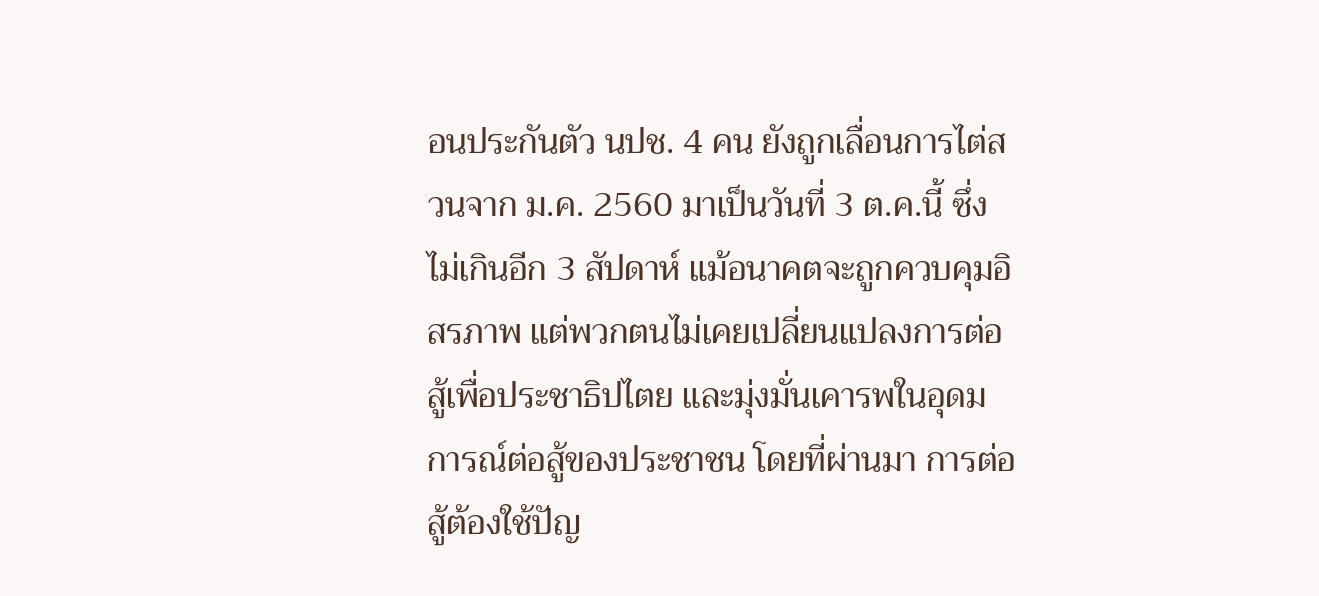อนประกันตัว นปช. 4 คน ยังถูกเลื่อนการไต่สวนจาก ม.ค. 2560 มาเป็นวันที่ 3 ต.ค.นี้ ซึ่งไม่เกินอีก 3 สัปดาห์ แม้อนาคตจะถูกควบคุมอิสรภาพ แต่พวกตนไม่เคยเปลี่ยนแปลงการต่อสู้เพื่อประชาธิปไตย และมุ่งมั่นเคารพในอุดมการณ์ต่อสู้ของประชาชน โดยที่ผ่านมา การต่อสู้ต้องใช้ปัญ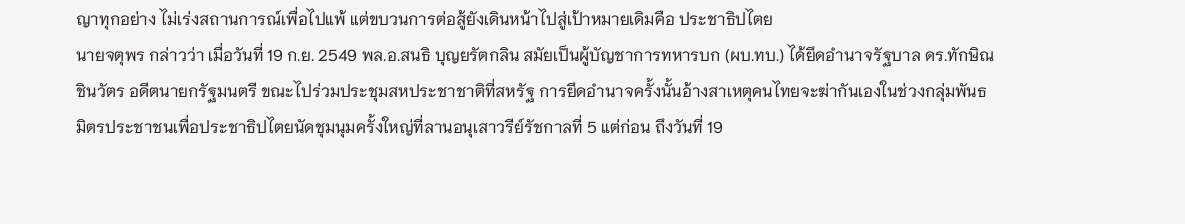ญาทุกอย่าง ไม่เร่งสถานการณ์เพื่อไปแพ้ แต่ขบวนการต่อสู้ยังเดินหน้าไปสู่เป้าหมายเดิมคือ ประชาธิปไตย
นายจตุพร กล่าวว่า เมื่อวันที่ 19 ก.ย. 2549 พล.อ.สนธิ บุญยรัตกลิน สมัยเป็นผู้บัญชาการทหารบก (ผบ.ทบ.) ได้ยึดอำนาจรัฐบาล ดร.ทักษิณ ชินวัตร อดีตนายกรัฐมนตรี ขณะไปร่วมประชุมสหประชาชาติที่สหรัฐ การยึดอำนาจครั้งนั้นอ้างสาเหตุคนไทยจะฆ่ากันเองในช่วงกลุ่มพันธมิตรประชาชนเพื่อประชาธิปไตยนัดชุมนุมครั้งใหญ่ที่ลานอนุเสาวรีย์รัชกาลที่ 5 แต่ก่อน ถึงวันที่ 19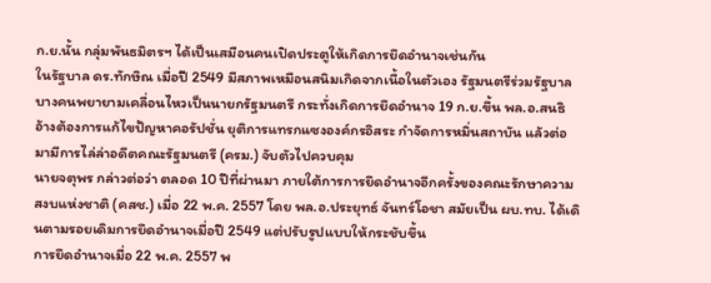ก.ย.นั้น กลุ่มพันธมิตรฯ ได้เป็นเสมือนคนเปิดประตูให้เกิดการยึดอำนาจเช่นกัน
ในรัฐบาล ดร.ทักษิณ เมื่อปี 2549 มีสภาพเหมือนสนิมเกิดจากเนื้อในตัวเอง รัฐมนตรีร่วมรัฐบาลบางคนพยายามเคลื่อนไหวเป็นนายกรัฐมนตรี กระทั่งเกิดการยึดอำนาจ 19 ก.ย.ขึ้น พล.อ.สนธิ อ้างต้องการแก้ไขปัญหาคอรัปชั่น ยุติการแทรกแซงองค์กรอิสระ กำจัดการหมิ่นสถาบัน แล้วต่อมามีการไล่ล่าอดีตคณะรัฐมนตรี (ครม.) จับตัวไปควบคุม
นายจตุพร กล่าวต่อว่า ตลอด 10 ปีที่ผ่านมา ภายใต้การการยึดอำนาจอีกครั้งของคณะรักษาความสงบแห่งชาติ (คสช.) เมื่อ 22 พ.ค. 2557 โดย พล.อ.ประยุทธ์ จันทร์โอชา สมัยเป็น ผบ.ทบ. ได้เดินตามรอยเดิมการยึดอำนาจเมื่อปี 2549 แต่ปรับรูปแบบให้กระชับขึ้น
การยึดอำนาจเมื่อ 22 พ.ค. 2557 พ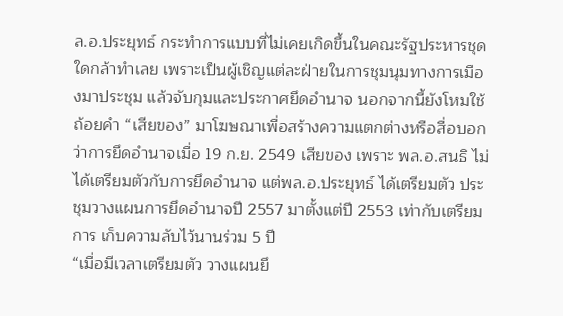ล.อ.ประยุทธ์ กระทำการแบบที่ไม่เคยเกิดขึ้นในคณะรัฐประหารชุดใดกล้าทำเลย เพราะเป็นผู้เชิญแต่ละฝ่ายในการชุมนุมทางการเมืองมาประชุม แล้วจับกุมและประกาศยึดอำนาจ นอกจากนี้ยังโหมใช้ถ้อยคำ “เสียของ” มาโฆษณาเพื่อสร้างความแตกต่างหรือสื่อบอกว่าการยึดอำนาจเมื่อ 19 ก.ย. 2549 เสียของ เพราะ พล.อ.สนธิ ไม่ได้เตรียมตัวกับการยึดอำนาจ แต่พล.อ.ประยุทธ์ ได้เตรียมตัว ประชุมวางแผนการยึดอำนาจปี 2557 มาตั้งแต่ปี 2553 เท่ากับเตรียมการ เก็บความลับไว้นานร่วม 5 ปี
“เมื่อมีเวลาเตรียมตัว วางแผนยึ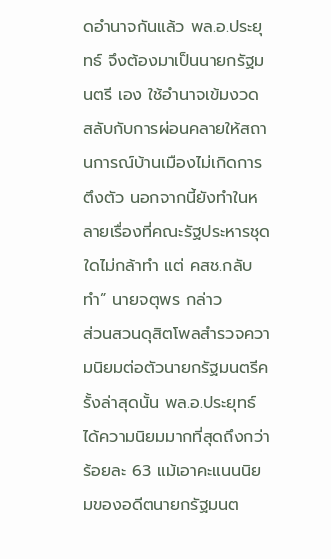ดอำนาจกันแล้ว พล.อ.ประยุทธ์ จึงต้องมาเป็นนายกรัฐมนตรี เอง ใช้อำนาจเข้มงวด สลับกับการผ่อนคลายให้สถานการณ์บ้านเมืองไม่เกิดการตึงตัว นอกจากนี้ยังทำในหลายเรื่องที่คณะรัฐประหารชุดใดไม่กล้าทำ แต่ คสช.กลับทำ” นายจตุพร กล่าว
ส่วนสวนดุสิตโพลสำรวจความนิยมต่อตัวนายกรัฐมนตรีครั้งล่าสุดนั้น พล.อ.ประยุทธ์ ได้ความนิยมมากที่สุดถึงกว่าร้อยละ 63 แม้เอาคะแนนนิยมของอดีตนายกรัฐมนต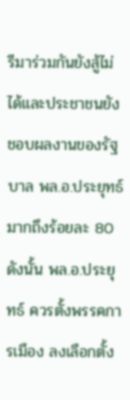รีมาร่วมกันยังสู้ไม่ได้และประชาชนยังชอบผลงานของรัฐบาล พล.อ.ประยุทธ์ มากถึงร้อยละ 80 ดังนั้น พล.อ.ประยุทธ์ ควรตั้งพรรคการเมือง ลงเลือกตั้ง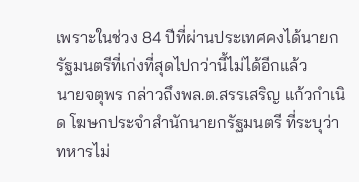เพราะในช่วง 84 ปีที่ผ่านประเทศคงได้นายกรัฐมนตรีที่เก่งที่สุดไปกว่านี้ไม่ได้อีกแล้ว
นายจตุพร กล่าวถึงพล.ต.สรรเสริญ แก้วกำเนิด โฆษกประจำสำนักนายกรัฐมนตรี ที่ระบุว่า ทหารไม่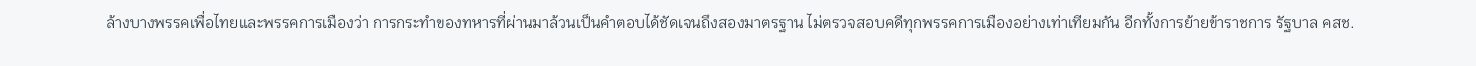ล้างบางพรรคเพื่อไทยและพรรคการเมืองว่า การกระทำของทหารที่ผ่านมาล้วนเป็นคำตอบได้ชัดเจนถึงสองมาตรฐาน ไม่ตรวจสอบคดีทุกพรรคการเมืองอย่างเท่าเทียมกัน อีกทั้งการย้ายข้าราชการ รัฐบาล คสช.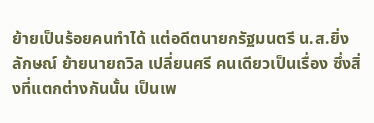ย้ายเป็นร้อยคนทำได้ แต่อดีตนายกรัฐมนตรี น.ส.ยิ่งลักษณ์ ย้ายนายถวิล เปลี่ยนศรี คนเดียวเป็นเรื่อง ซึ่งสิ่งที่แตกต่างกันนั้น เป็นเพ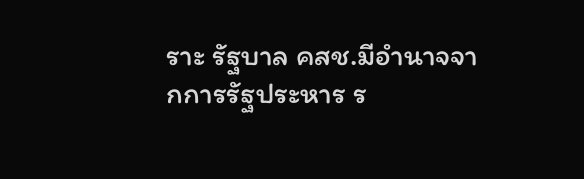ราะ รัฐบาล คสช.มีอำนาจจากการรัฐประหาร ร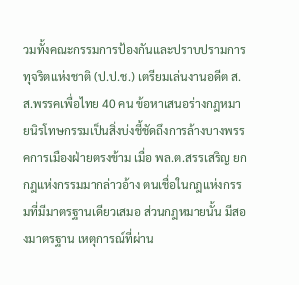วมทั้งคณะกรรมการป้องกันและปราบปรามการทุจริตแห่งชาติ (ป.ป.ช.) เตรียมเล่นงานอดีต ส.ส.พรรคเพื่อไทย 40 คน ข้อหาเสนอร่างกฎหมายนิรโทษกรรมเป็นสิ่งบ่งชี้ชัดถึงการล้างบางพรรคการเมืองฝ่ายตรงข้าม เมื่อ พล.ต.สรรเสริญ ยกกฎแห่งกรรมมากล่าวอ้าง ตนเชื่อในกฎแห่งกรรมที่มีมาตรฐานเดียวเสมอ ส่วนกฎหมายนั้น มีสองมาตรฐาน เหตุการณ์ที่ผ่าน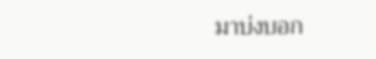มาบ่งบอก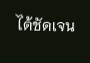ได้ชัดเจน